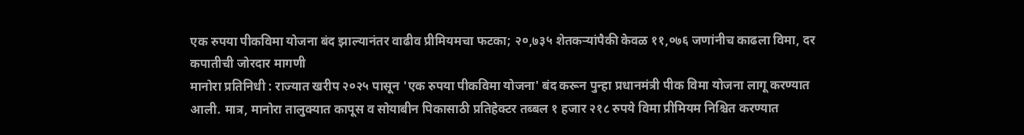एक रुपया पीकविमा योजना बंद झाल्यानंतर वाढीव प्रीमियमचा फटका; २०,७३५ शेतकऱ्यांपैकी केवळ ११,०७६ जणांनीच काढला विमा, दर कपातीची जोरदार मागणी
मानोरा प्रतिनिधी : राज्यात खरीप २०२५ पासून 'एक रुपया पीकविमा योजना' बंद करून पुन्हा प्रधानमंत्री पीक विमा योजना लागू करण्यात आली. मात्र, मानोरा तालुक्यात कापूस व सोयाबीन पिकासाठी प्रतिहेक्टर तब्बल १ हजार २१८ रुपये विमा प्रीमियम निश्चित करण्यात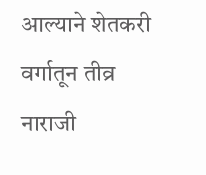आल्याने शेतकरी वर्गातून तीव्र नाराजी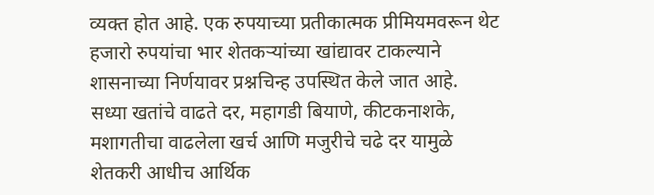व्यक्त होत आहे. एक रुपयाच्या प्रतीकात्मक प्रीमियमवरून थेट हजारो रुपयांचा भार शेतकऱ्यांच्या खांद्यावर टाकल्याने शासनाच्या निर्णयावर प्रश्नचिन्ह उपस्थित केले जात आहे.
सध्या खतांचे वाढते दर, महागडी बियाणे, कीटकनाशके, मशागतीचा वाढलेला खर्च आणि मजुरीचे चढे दर यामुळे शेतकरी आधीच आर्थिक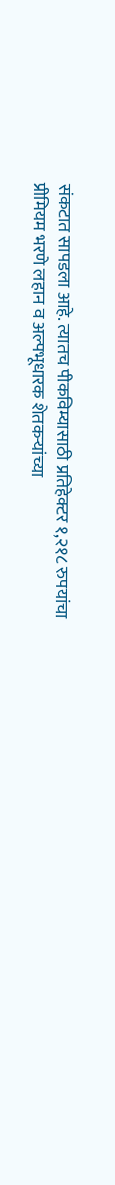संकटात सापडला आहे. त्यातच पीकविम्यासाठी प्रतिहेक्टर १,२१८ रुपयांचा प्रीमियम भरणे लहान व अल्पभूधारक शेतकऱ्यांच्या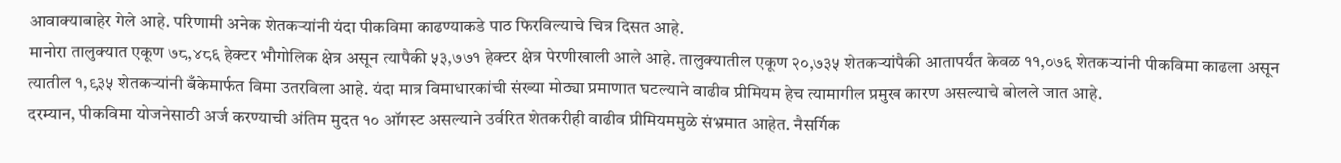आवाक्याबाहेर गेले आहे. परिणामी अनेक शेतकऱ्यांनी यंदा पीकविमा काढण्याकडे पाठ फिरविल्याचे चित्र दिसत आहे.
मानोरा तालुक्यात एकूण ७८,४८६ हेक्टर भौगोलिक क्षेत्र असून त्यापैकी ५३,७७१ हेक्टर क्षेत्र पेरणीखाली आले आहे. तालुक्यातील एकूण २०,७३५ शेतकऱ्यांपैकी आतापर्यंत केवळ ११,०७६ शेतकऱ्यांनी पीकविमा काढला असून त्यातील १,९३५ शेतकऱ्यांनी बँकेमार्फत विमा उतरविला आहे. यंदा मात्र विमाधारकांची संख्या मोठ्या प्रमाणात घटल्याने वाढीव प्रीमियम हेच त्यामागील प्रमुख कारण असल्याचे बोलले जात आहे.
दरम्यान, पीकविमा योजनेसाठी अर्ज करण्याची अंतिम मुदत १० ऑगस्ट असल्याने उर्वरित शेतकरीही वाढीव प्रीमियममुळे संभ्रमात आहेत. नैसर्गिक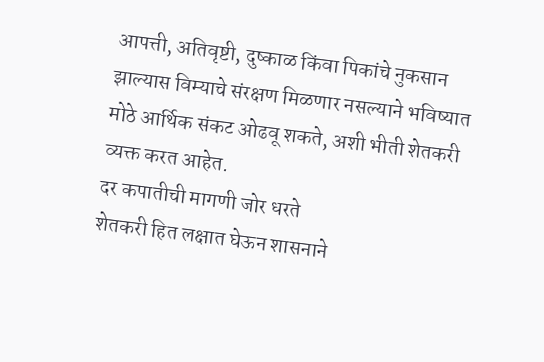आपत्ती, अतिवृष्टी, दुष्काळ किंवा पिकांचे नुकसान झाल्यास विम्याचे संरक्षण मिळणार नसल्याने भविष्यात मोठे आर्थिक संकट ओढवू शकते, अशी भीती शेतकरी व्यक्त करत आहेत.
दर कपातीची मागणी जोर धरते
शेतकरी हित लक्षात घेऊन शासनाने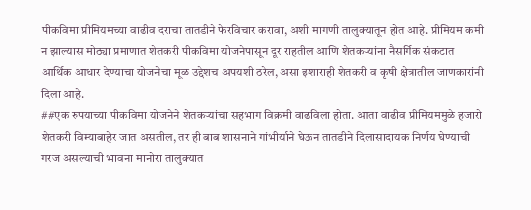पीकविमा प्रीमियमच्या वाढीव दराचा तातडीने फेरविचार करावा, अशी मागणी तालुक्यातून होत आहे. प्रीमियम कमी न झाल्यास मोठ्या प्रमाणात शेतकरी पीकविमा योजनेपासून दूर राहतील आणि शेतकऱ्यांना नैसर्गिक संकटात आर्थिक आधार देण्याचा योजनेचा मूळ उद्देशच अपयशी ठरेल, असा इशाराही शेतकरी व कृषी क्षेत्रातील जाणकारांनी दिला आहे.
##एक रुपयाच्या पीकविमा योजनेने शेतकऱ्यांचा सहभाग विक्रमी वाढविला होता. आता वाढीव प्रीमियममुळे हजारो शेतकरी विम्याबाहेर जात असतील, तर ही बाब शासनाने गांभीर्याने घेऊन तातडीने दिलासादायक निर्णय घेण्याची गरज असल्याची भावना मानोरा तालुक्यात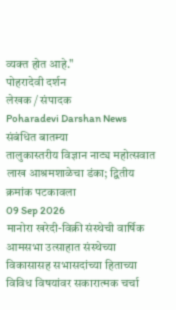व्यक्त होत आहे."
पोहरादेवी दर्शन
लेखक / संपादक
Poharadevi Darshan News
संबंधित बातम्या
तालुकास्तरीय विज्ञान नाट्य महोत्सवात लाख आश्रमशाळेचा डंका; द्वितीय क्रमांक पटकावला
09 Sep 2026
मानोरा खरेदी-विक्री संस्थेची वार्षिक आमसभा उत्साहात संस्थेच्या विकासासह सभासदांच्या हिताच्या विविध विषयांवर सकारात्मक चर्चा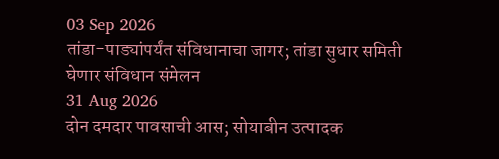03 Sep 2026
तांडा-पाड्यांपर्यंत संविधानाचा जागर; तांडा सुधार समिती घेणार संविधान संमेलन
31 Aug 2026
दोन दमदार पावसाची आस; सोयाबीन उत्पादक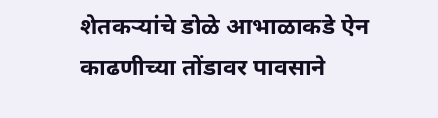शेतकऱ्यांचे डोळे आभाळाकडे ऐन काढणीच्या तोंडावर पावसाने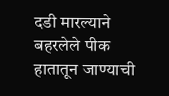दडी मारल्याने बहरलेले पीक हातातून जाण्याची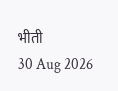भीती
30 Aug 2026